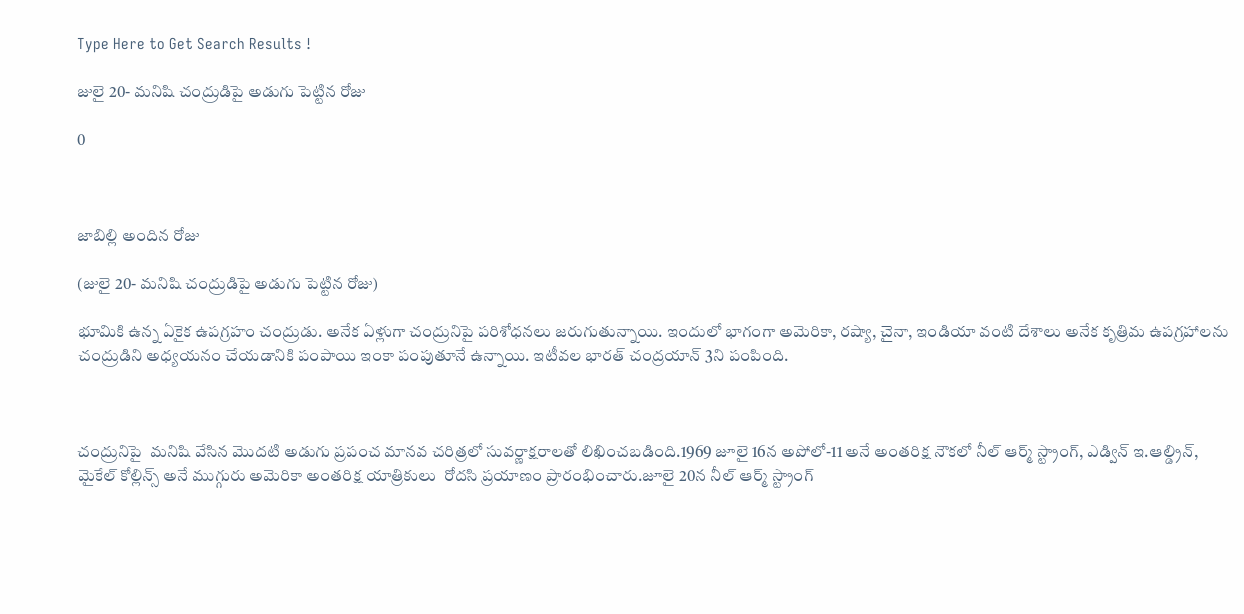Type Here to Get Search Results !

జులై 20- మనిషి చంద్రుడిపై అడుగు పెట్టిన రోజు

0



జాబిల్లి అందిన రోజు

(జులై 20- మనిషి చంద్రుడిపై అడుగు పెట్టిన రోజు)

భూమికి ఉన్న ఏకైక ఉపగ్రహం చంద్రుడు. అనేక ఏళ్లుగా చంద్రునిపై పరిశోధనలు జరుగుతున్నాయి. ఇందులో భాగంగా అమెరికా, రష్యా, చైనా, ఇండియా వంటి దేశాలు అనేక కృత్రిమ ఉపగ్రహాలను చంద్రుడిని అధ్యయనం చేయడానికి పంపాయి ఇంకా పంపుతూనే ఉన్నాయి. ఇటీవల భారత్ చంద్రయాన్ 3ని పంపింది.



చంద్రునిపై  మనిషి వేసిన మొదటి అడుగు ప్రపంచ మానవ చరిత్రలో సువర్ణాక్షరాలతో లిఖించబడింది.1969 జూలై 16న అపోలో-11 అనే అంతరిక్ష నౌకలో నీల్ ఆర్మ్ స్ట్రాంగ్, ఎడ్విన్ ఇ.ఆల్డ్రిన్, మైకేల్ కోల్లిన్స్ అనే ముగ్గురు అమెరికా అంతరిక్ష యాత్రికులు  రోదసి ప్రయాణం ప్రారంభించారు.జూలై 20న నీల్ ఆర్మ్ స్ట్రాంగ్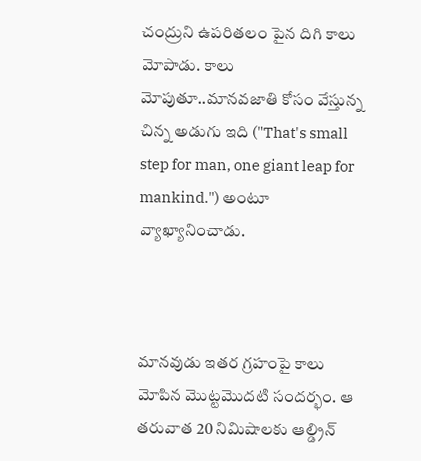చంద్రుని ఉపరితలం పైన దిగి కాలు మోపాడు. కాలు మోపుతూ..మానవజాతి కోసం వేస్తున్న చిన్న అడుగు ఇది ("That's small step for man, one giant leap for mankind.") అంటూ వ్యాఖ్యానించాడు.



మానవుడు ఇతర గ్రహంపై కాలు మోపిన మొట్టమొదటి సందర్భం. ఆ తరువాత 20 నిమిషాలకు ఆల్డ్రిన్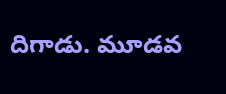దిగాడు. మూడవ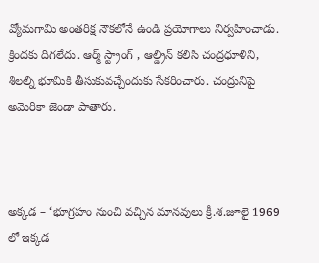వ్యోమగామి అంతరిక్ష నౌకలోనే ఉండి ప్రయోగాలు నిర్వహించాడు. క్రిందకు దిగలేదు. ఆర్మ్ స్ట్రాంగ్ , ఆల్డ్రిన్ కలిసి చంద్రధూళిని, శిలల్ని భూమికి తీసుకువచ్చేందుకు సేకరించారు. చంద్రునిపై అమెరికా జెండా పాతారు.



అక్కడ – ‘భూగ్రహం నుంచి వచ్చిన మానవులు క్రీ.శ.జూలై 1969 లో ఇక్కడ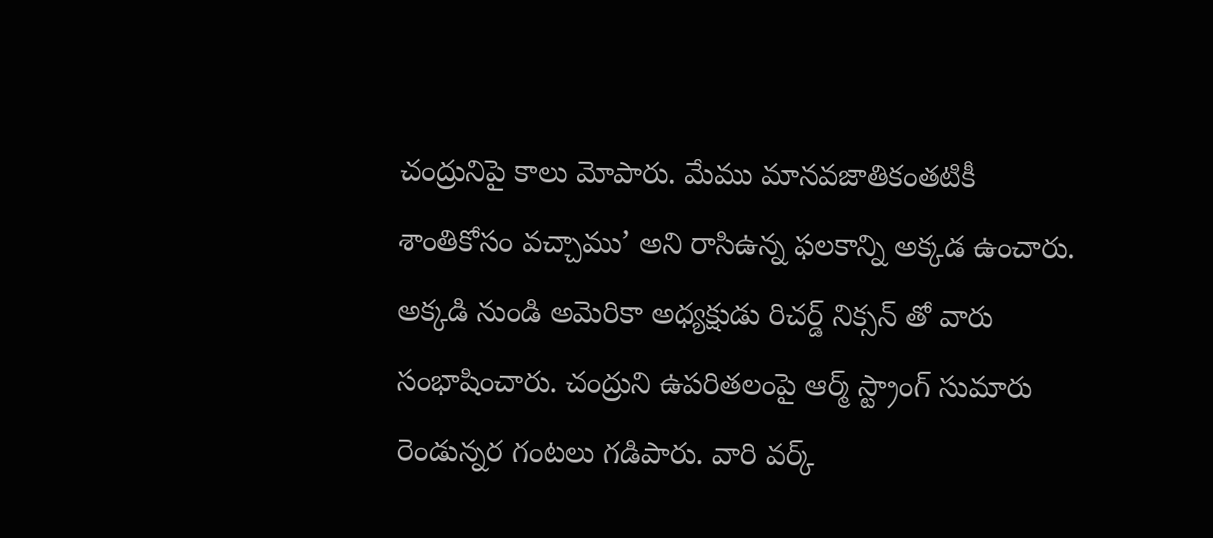చంద్రునిపై కాలు మోపారు. మేము మానవజాతికంతటికీ శాంతికోసం వచ్చాము’ అని రాసిఉన్న ఫలకాన్ని అక్కడ ఉంచారు. అక్కడి నుండి అమెరికా అధ్యక్షుడు రిచర్డ్ నిక్సన్ తో వారు సంభాషించారు. చంద్రుని ఉపరితలంపై ఆర్మ్ స్ట్రాంగ్ సుమారు రెండున్నర గంటలు గడిపారు. వారి వర్క్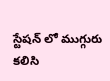స్టేషన్ లో ముగ్గురు కలిసి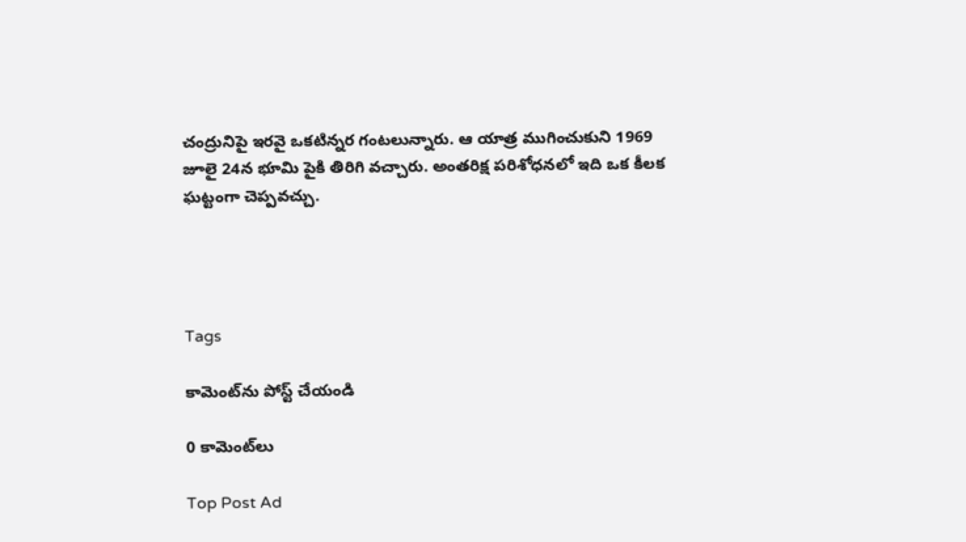చంద్రునిపై ఇరవై ఒకటిన్నర గంటలున్నారు. ఆ యాత్ర ముగించుకుని 1969 జూలై 24న భూమి పైకి తిరిగి వచ్చారు. అంతరిక్ష పరిశోధనలో ఇది ఒక కీలక ఘట్టంగా చెప్పవచ్చు.




Tags

కామెంట్‌ను పోస్ట్ చేయండి

0 కామెంట్‌లు

Top Post Ad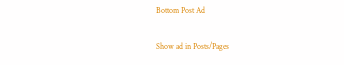Bottom Post Ad

Show ad in Posts/Pages